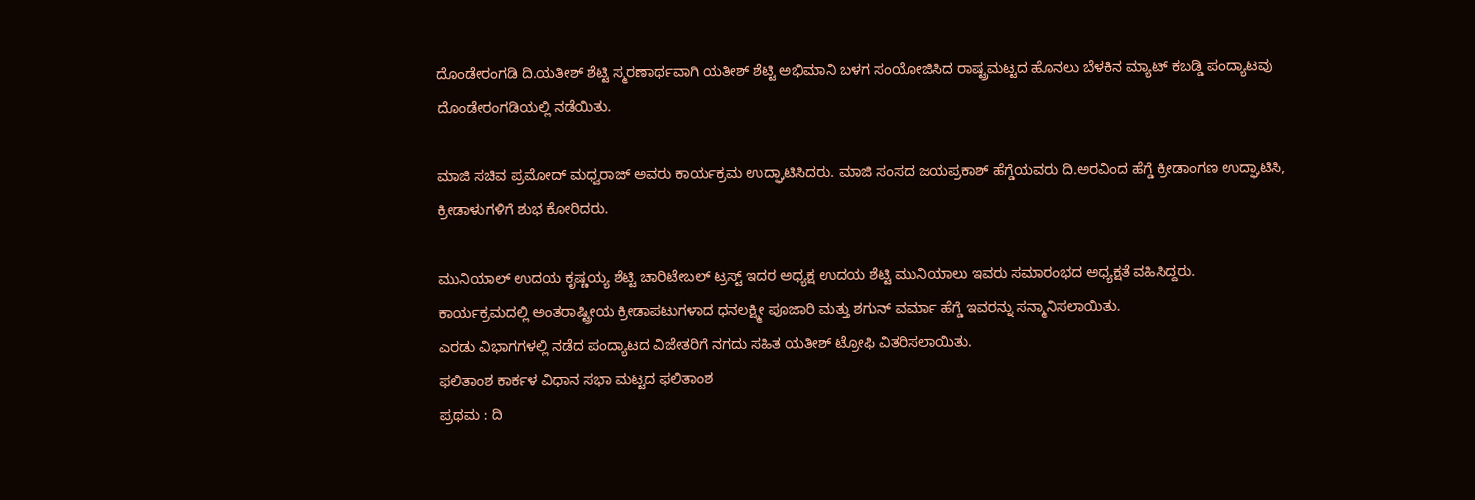ದೊಂಡೇರಂಗಡಿ ದಿ.ಯತೀಶ್ ಶೆಟ್ಟಿ ಸ್ಮರಣಾರ್ಥವಾಗಿ ಯತೀಶ್ ಶೆಟ್ಟಿ ಅಭಿಮಾನಿ ಬಳಗ ಸಂಯೋಜಿಸಿದ ರಾಷ್ಟ್ರಮಟ್ಟದ ಹೊನಲು ಬೆಳಕಿನ ಮ್ಯಾಟ್ ಕಬಡ್ಡಿ ಪಂದ್ಯಾಟವು ದೊಂಡೇರಂಗಡಿಯಲ್ಲಿ ನಡೆಯಿತು.

ಮಾಜಿ ಸಚಿವ ಪ್ರಮೋದ್ ಮಧ್ವರಾಜ್ ಅವರು ಕಾರ್ಯಕ್ರಮ ಉದ್ಘಾಟಿಸಿದರು. ಮಾಜಿ ಸಂಸದ ಜಯಪ್ರಕಾಶ್ ಹೆಗ್ಡೆಯವರು ದಿ.ಅರವಿಂದ ಹೆಗ್ಡೆ ಕ್ರೀಡಾಂಗಣ ಉದ್ಘಾಟಿಸಿ, ಕ್ರೀಡಾಳುಗಳಿಗೆ ಶುಭ ಕೋರಿದರು.

ಮುನಿಯಾಲ್ ಉದಯ ಕೃಷ್ಣಯ್ಯ ಶೆಟ್ಟಿ ಚಾರಿಟೇಬಲ್ ಟ್ರಸ್ಟ್ ಇದರ ಅಧ್ಯಕ್ಷ ಉದಯ ಶೆಟ್ಟಿ ಮುನಿಯಾಲು ಇವರು ಸಮಾರಂಭದ ಅಧ್ಯಕ್ಷತೆ ವಹಿಸಿದ್ದರು.
ಕಾರ್ಯಕ್ರಮದಲ್ಲಿ ಅಂತರಾಷ್ಟ್ರೀಯ ಕ್ರೀಡಾಪಟುಗಳಾದ ಧನಲಕ್ಷ್ಮೀ ಪೂಜಾರಿ ಮತ್ತು ಶಗುನ್ ವರ್ಮಾ ಹೆಗ್ಡೆ ಇವರನ್ನು ಸನ್ಮಾನಿಸಲಾಯಿತು.
ಎರಡು ವಿಭಾಗಗಳಲ್ಲಿ ನಡೆದ ಪಂದ್ಯಾಟದ ವಿಜೇತರಿಗೆ ನಗದು ಸಹಿತ ಯತೀಶ್ ಟ್ರೋಫಿ ವಿತರಿಸಲಾಯಿತು.
ಫಲಿತಾಂಶ ಕಾರ್ಕಳ ವಿಧಾನ ಸಭಾ ಮಟ್ಟದ ಫಲಿತಾಂಶ
ಪ್ರಥಮ : ದಿ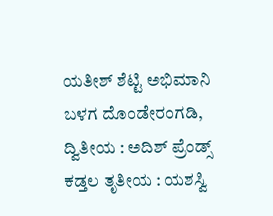ಯತೀಶ್ ಶೆಟ್ಟಿ ಅಭಿಮಾನಿ ಬಳಗ ದೊಂಡೇರಂಗಡಿ, ದ್ವಿತೀಯ : ಅದಿಶ್ ಪ್ರೆಂಡ್ಸ್ ಕಡ್ತಲ ತೃತೀಯ : ಯಶಸ್ವಿ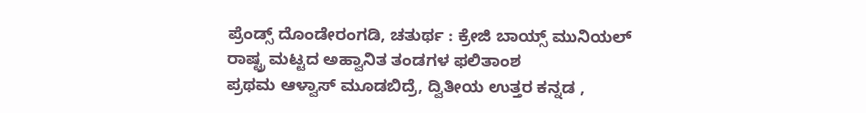ಪ್ರೆಂಡ್ಸ್ ದೊಂಡೇರಂಗಡಿ, ಚತುರ್ಥ : ಕ್ರೇಜಿ ಬಾಯ್ಸ್ ಮುನಿಯಲ್
ರಾಷ್ಟ್ರ ಮಟ್ಟದ ಅಹ್ವಾನಿತ ತಂಡಗಳ ಫಲಿತಾಂಶ
ಪ್ರಥಮ ಆಳ್ವಾಸ್ ಮೂಡಬಿದ್ರೆ, ದ್ವಿತೀಯ ಉತ್ತರ ಕನ್ನಡ ,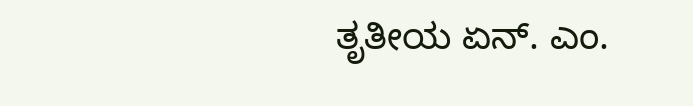ತೃತೀಯ ಏನ್. ಎಂ.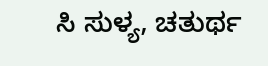ಸಿ ಸುಳ್ಯ, ಚತುರ್ಥ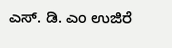ಎಸ್. ಡಿ. ಎಂ ಉಜಿರೆ